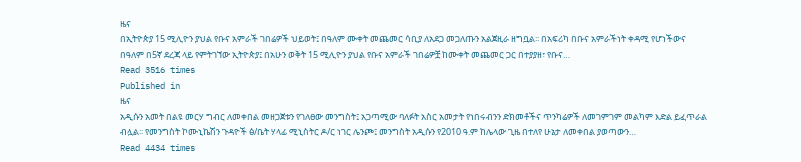ዜና
በኢትዮጵያ 15 ሚሊዮን ያህል የቡና አምራች ገበሬዎች ህይወት፤ በዓለም ሙቀት መጨመር ሳቢያ ለአደጋ መጋለጡን አልጀዚራ ዘግቧል፡፡ በአፍሪካ በቡና አምራችነት ቀዳሚ የሆነችውና በዓለም በ5ኛ ደረጃ ላይ የምትገኘው ኢትዮጵያ፤ በአሁን ወቅት 15 ሚሊዮን ያህል የቡና አምራች ገበሬዎቿ ከሙቀት መጨመር ጋር በተያያዘ፣ የቡና…
Read 3516 times
Published in
ዜና
አዲሱን አመት በልዩ መርሃ ግብር ለመቀበል መዘጋጀቱን የገለፀው መንግስት፤ አጋጣሚው ባለፉት አስር አመታት የነበሩብንን ድክመቶችና ጥንካሬዎች ለመገምገም መልካም እድል ይፈጥራል ብሏል፡፡ የመንግስት ኮሙኒኬሽን ጉዳዮች ፅ/ቤት ሃላፊ ሚኒስትር ዶ/ር ነገር ሌንጮ፤ መንግስት አዲሱን የ2010 ዓ.ም ከሌላው ጊዜ በተለየ ሁኔታ ለመቀበል ያወጣውን…
Read 4434 times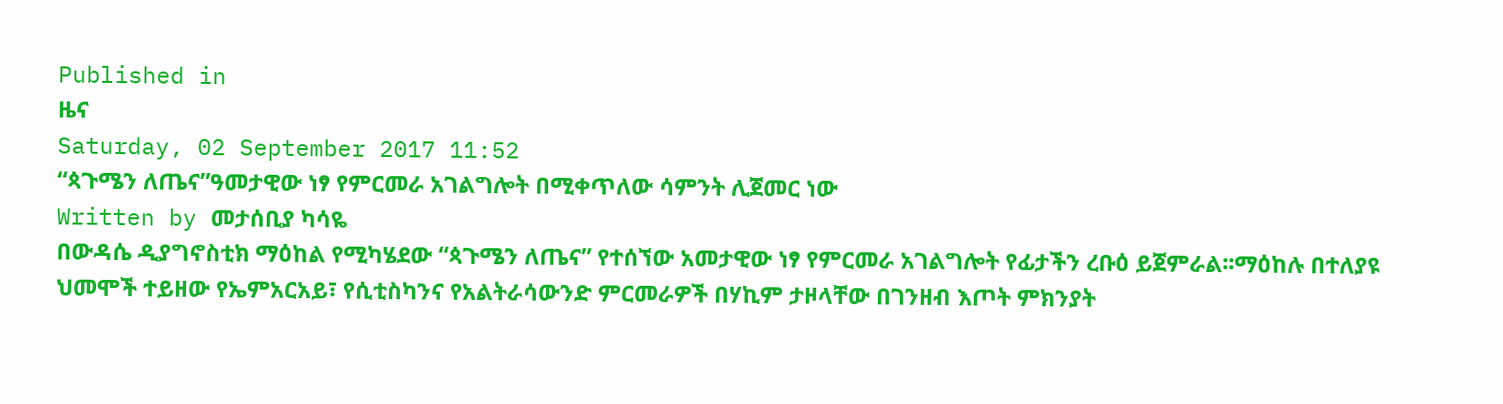Published in
ዜና
Saturday, 02 September 2017 11:52
“ጳጉሜን ለጤና”ዓመታዊው ነፃ የምርመራ አገልግሎት በሚቀጥለው ሳምንት ሊጀመር ነው
Written by መታሰቢያ ካሳዬ
በውዳሴ ዲያግኖስቲክ ማዕከል የሚካሄደው “ጳጉሜን ለጤና” የተሰኘው አመታዊው ነፃ የምርመራ አገልግሎት የፊታችን ረቡዕ ይጀምራል፡፡ማዕከሉ በተለያዩ ህመሞች ተይዘው የኤምአርአይ፣ የሲቲስካንና የአልትራሳውንድ ምርመራዎች በሃኪም ታዞላቸው በገንዘብ እጦት ምክንያት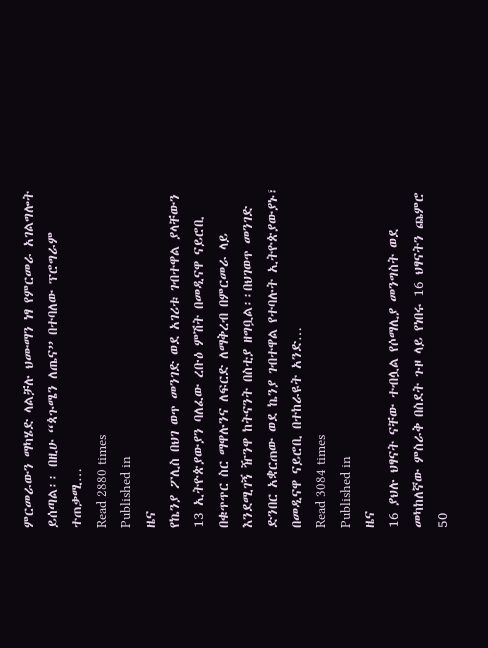ምርመራውን ማካሄድ ላልቻሉ ህሙማን ነፃ የምርመራ አገልግሎት ይሰጣል፡፡ በዚሁ “ጳጉሜን ለጤና” በተባለው ፕሮግራም ተጠቃሚ…
Read 2880 times
Published in
ዜና
የኬንያ ፖሊስ በህገ ወጥ መንገድ ወደ አገሪቱ ገብተዋል ያላቸውን 13 ኢትዮጵያውያን ባለፈው ረቡዕ ምሽት በመዲናዋ ናይሮቢ በቁጥጥር ስር ማዋሉንና ለፍርድ ለማቅረብ በምርመራ ላይ እንደሚገኝ ዥንዋ ከትናንት በስቲያ ዘግቧል፡፡በህገወጥ መንገድ ድንበር አቋርጠው ወደ ኬንያ ገብተዋል የተባሉት ኢትዮጵያውያኑ፣ በመዲናዋ ናይሮቢ በተከራዩት አንድ…
Read 3084 times
Published in
ዜና
16 ያህሉ ህፃናት ናቸው ተብሏል የሶማሊያ መንግስት ወደ መካከለኛው ምስራቅ በስደት ጉዞ ላይ የነበሩ 16 ህፃናትን ጨምሮ 50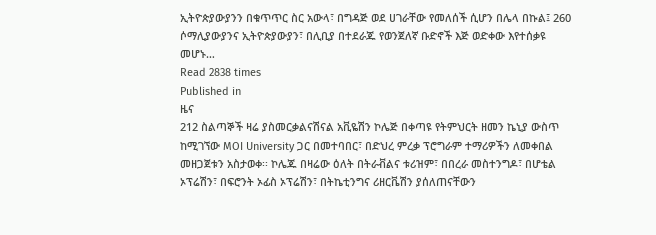ኢትዮጵያውያንን በቁጥጥር ስር አውላ፣ በግዳጅ ወደ ሀገራቸው የመለሰች ሲሆን በሌላ በኩል፤ 260 ሶማሊያውያንና ኢትዮጵያውያን፣ በሊቢያ በተደራጁ የወንጀለኛ ቡድኖች እጅ ወድቀው እየተሰቃዩ መሆኑ…
Read 2838 times
Published in
ዜና
212 ስልጣኞች ዛሬ ያስመርቃልናሽናል አቪዬሽን ኮሌጅ በቀጣዩ የትምህርት ዘመን ኬኒያ ውስጥ ከሚገኘው MOI University ጋር በመተባበር፣ በድህረ ምረቃ ፕሮግራም ተማሪዎችን ለመቀበል መዘጋጀቱን አስታወቀ፡፡ ኮሌጁ በዛሬው ዕለት በትራቭልና ቱሪዝም፣ በበረራ መስተንግዶ፣ በሆቴል ኦፕሬሽን፣ በፍሮንት ኦፊስ ኦፕሬሽን፣ በትኬቲንግና ሪዘርቬሽን ያሰለጠናቸውን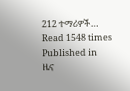212 ተማሪዎች…
Read 1548 times
Published in
ዜና